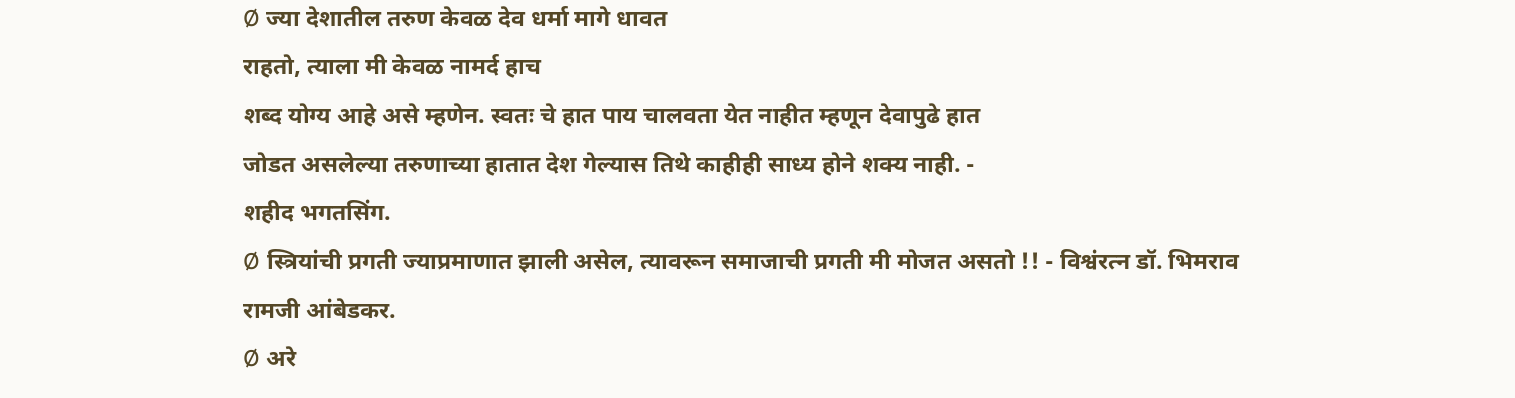Ø ज्या देशातील तरुण केवळ देव धर्मा मागे धावत
राहतो, त्याला मी केवळ नामर्द हाच
शब्द योग्य आहे असे म्हणेन. स्वतः चे हात पाय चालवता येत नाहीत म्हणून देवापुढे हात
जोडत असलेल्या तरुणाच्या हातात देश गेल्यास तिथे काहीही साध्य होने शक्य नाही. -
शहीद भगतसिंग.
Ø स्त्रियांची प्रगती ज्याप्रमाणात झाली असेल, त्यावरून समाजाची प्रगती मी मोजत असतो !! - विश्वंरत्न डॉ. भिमराव रामजी आंबेडकर.
Ø अरे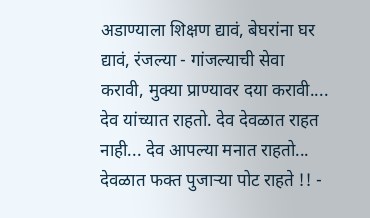अडाण्याला शिक्षण द्यावं, बेघरांना घर द्यावं, रंजल्या - गांजल्याची सेवा करावी, मुक्या प्राण्यावर दया करावी.... देव यांच्यात राहतो. देव देवळात राहत नाही... देव आपल्या मनात राहतो... देवळात फक्त पुजाऱ्या पोट राहते !! -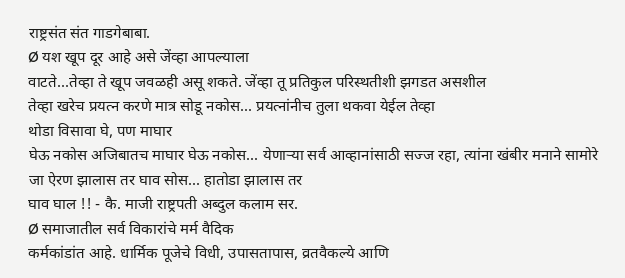राष्ट्रसंत संत गाडगेबाबा.
Ø यश खूप दूर आहे असे जेंव्हा आपल्याला
वाटते...तेव्हा ते खूप जवळही असू शकते. जेंव्हा तू प्रतिकुल परिस्थतीशी झगडत असशील
तेव्हा खरेच प्रयत्न करणे मात्र सोडू नकोस... प्रयत्नांनीच तुला थकवा येईल तेव्हा
थोडा विसावा घे, पण माघार
घेऊ नकोस अजिबातच माघार घेऊ नकोस... येणाऱ्या सर्व आव्हानांसाठी सज्ज रहा, त्यांना खंबीर मनाने सामोरे जा ऐरण झालास तर घाव सोस... हातोडा झालास तर
घाव घाल !! - कै. माजी राष्ट्रपती अब्दुल कलाम सर.
Ø समाजातील सर्व विकारांचे मर्म वैदिक
कर्मकांडांत आहे. धार्मिक पूजेचे विधी, उपासतापास, व्रतवैकल्ये आणि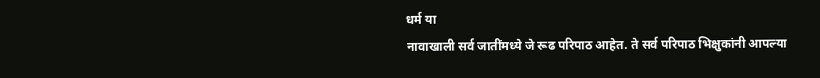धर्म या
नावाखाली सर्व जातींमध्ये जे रूढ परिपाठ आहेत. ते सर्व परिपाठ भिक्षुकांनी आपल्या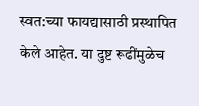स्वत:च्या फायद्यासाठी प्रस्थापित केले आहेत. या दुष्ट रूढींमुळेच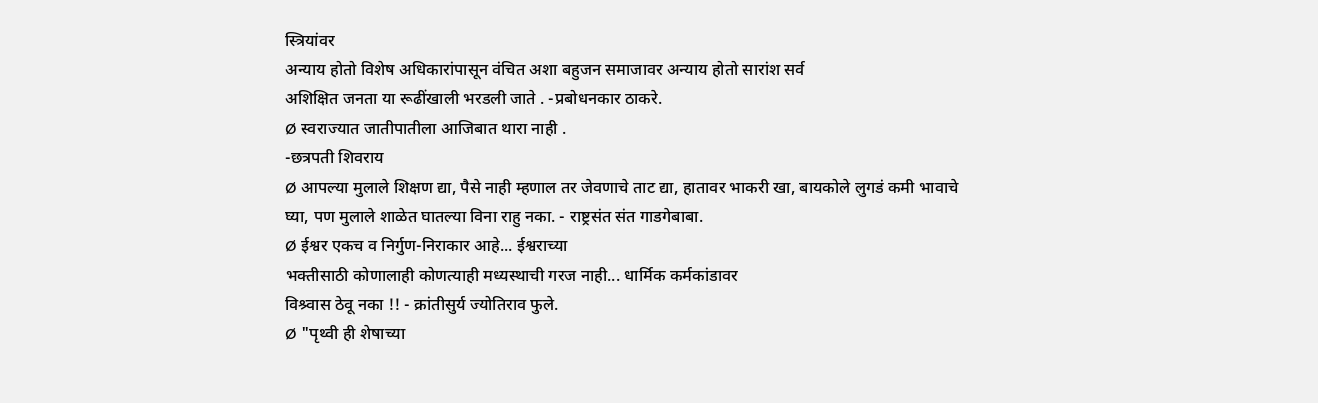स्त्रियांवर
अन्याय होतो विशेष अधिकारांपासून वंचित अशा बहुजन समाजावर अन्याय होतो सारांश सर्व
अशिक्षित जनता या रूढींखाली भरडली जाते . -प्रबोधनकार ठाकरे.
Ø स्वराज्यात जातीपातीला आजिबात थारा नाही .
-छत्रपती शिवराय
Ø आपल्या मुलाले शिक्षण द्या, पैसे नाही म्हणाल तर जेवणाचे ताट द्या, हातावर भाकरी खा, बायकोले लुगडं कमी भावाचे घ्या, पण मुलाले शाळेत घातल्या विना राहु नका. - राष्ट्रसंत संत गाडगेबाबा.
Ø ईश्वर एकच व निर्गुण-निराकार आहे... ईश्वराच्या
भक्तीसाठी कोणालाही कोणत्याही मध्यस्थाची गरज नाही... धार्मिक कर्मकांडावर
विश्र्वास ठेवू नका !! - क्रांतीसुर्य ज्योतिराव फुले.
Ø "पृथ्वी ही शेषाच्या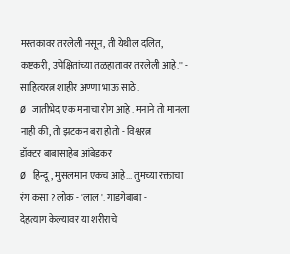मस्तकावर तरलेली नसून, ती येथील दलित, कष्टकरी, उपेक्षितांच्या तळहातावर तरलेली आहे.'' - साहित्यरत्न शाहीर अण्णा भाऊ साठे.
Ø जातीभेद एक मनाचा रोग आहे . मनाने तो मानला
नाही की, तो झटकन बरा होतो - विश्वरत्न
डॉक्टर बाबासाहेब आंबेडकर
Ø हिन्दू, मुसलमान एकच आहे... तुमच्या रक्ताचा रंग कसा ? लोक - 'लाल '. गाडगेबाबा -
देहत्याग केल्यावर या शरीराचे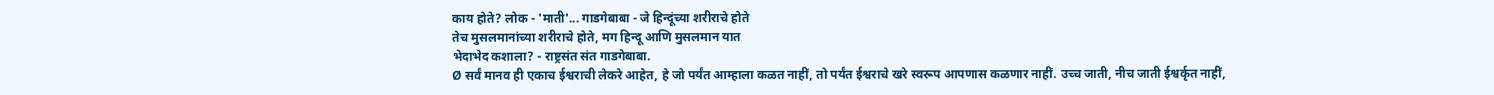काय होते? लोक - 'माती'... गाडगेबाबा - जे हिन्दूंच्या शरीराचे होते
तेच मुसलमानांच्या शरीराचे होते, मग हिन्दू आणि मुसलमान यात
भेदाभेद कशाला? - राष्ट्रसंत संत गाडगेबाबा.
Ø सर्वं मानव ही एकाच ईश्वराची लेकरे आहेत, हे जो पर्यंत आम्हाला कळत नाहीं, तो पर्यंत ईश्वराचे खरे स्वरूप आपणास कळणार नाहीं. उच्च जाती, नीच जाती ईश्वर्कृत नाहीं,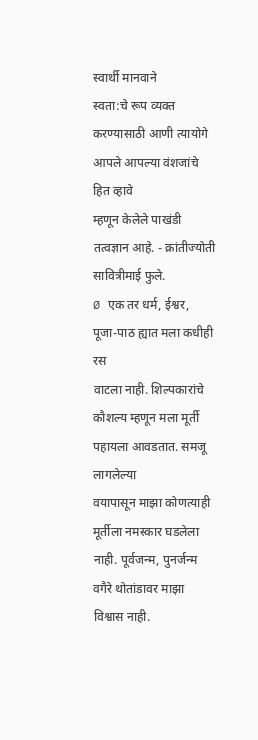स्वार्थी मानवाने
स्वता:चे रूप व्यक्त करण्यासाठी आणी त्यायोगे आपले आपल्या वंशजांचे हित व्हावे
म्हणून केलेले पाखंडी तत्वज्ञान आहे. - क्रांतीज्योती सावित्रीमाई फुले.
Ø एक तर धर्म, ईश्वर, पूजा-पाठ ह्यात मला कधीही रस
वाटला नाही. शिल्पकारांचे कौशल्य म्हणून मला मूर्ती पहायला आवडतात. समजू लागलेल्या
वयापासून माझा कोणत्याही मूर्तीला नमस्कार घडलेला नाही. पूर्वजन्म, पुनर्जन्म वगैरे थोतांडावर माझा विश्वास नाही.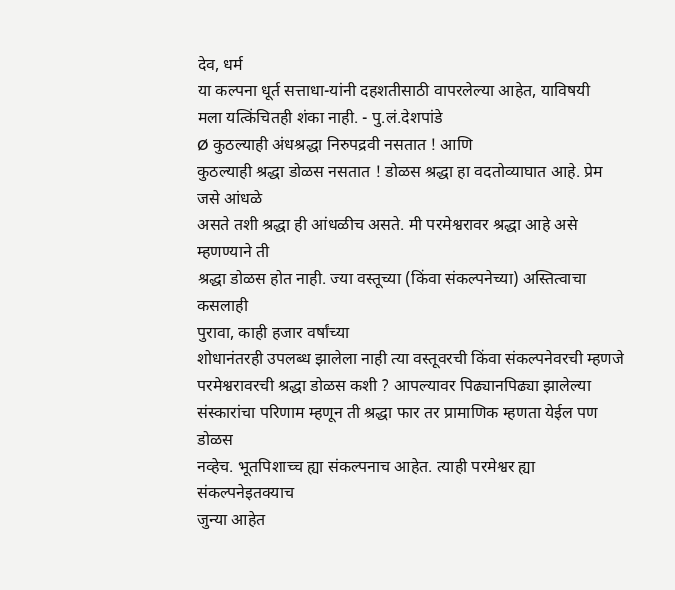देव, धर्म
या कल्पना धूर्त सत्ताधा-यांनी दहशतीसाठी वापरलेल्या आहेत, याविषयी
मला यत्किंचितही शंका नाही. - पु.लं.देशपांडे
Ø कुठल्याही अंधश्रद्धा निरुपद्रवी नसतात ! आणि
कुठल्याही श्रद्धा डोळस नसतात ! डोळस श्रद्धा हा वदतोव्याघात आहे. प्रेम जसे आंधळे
असते तशी श्रद्धा ही आंधळीच असते. मी परमेश्वरावर श्रद्धा आहे असे म्हणण्याने ती
श्रद्धा डोळस होत नाही. ज्या वस्तूच्या (किंवा संकल्पनेच्या) अस्तित्वाचा कसलाही
पुरावा, काही हजार वर्षांच्या
शोधानंतरही उपलब्ध झालेला नाही त्या वस्तूवरची किंवा संकल्पनेवरची म्हणजे
परमेश्वरावरची श्रद्धा डोळस कशी ? आपल्यावर पिढ्यानपिढ्या झालेल्या
संस्कारांचा परिणाम म्हणून ती श्रद्धा फार तर प्रामाणिक म्हणता येईल पण डोळस
नव्हेच. भूतपिशाच्च ह्या संकल्पनाच आहेत. त्याही परमेश्वर ह्या संकल्पनेइतक्याच
जुन्या आहेत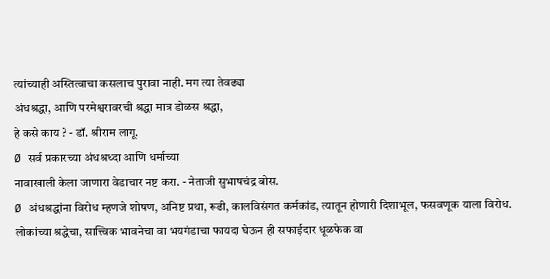त्यांच्याही अस्तित्वाचा कसलाच पुरावा नाही. मग त्या तेवढ्या
अंधश्रद्धा, आणि परमेश्वरावरची श्रद्धा मात्र डोळस श्रद्धा,
हे कसे काय ? - डॉ. श्रीराम लागू.
Ø सर्व प्रकारच्या अंधश्रध्दा आणि धर्माच्या
नावाखाली केला जाणारा वेडाचार नष्ट करा. - नेताजी सुभाषचंद्र बोस.
Ø अंधश्रद्धांना विरोध म्हणजे शोषण, अनिष्ट प्रथा, रूढी, कालविसंगत कर्मकांड, त्यातून होणारी दिशाभूल, फसवणूक याला विरोध. लोकांच्या श्रद्धेचा, सात्त्विक भावनेचा वा भयगंडाचा फायदा घेऊन ही सफाईदार धूळफेक वा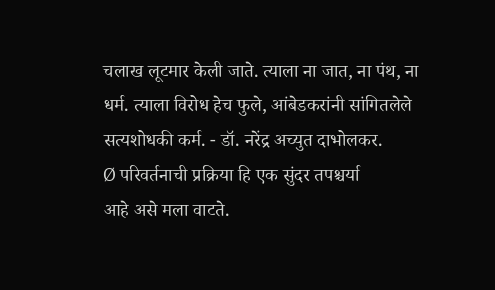चलाख लूटमार केली जाते. त्याला ना जात, ना पंथ, ना धर्म. त्याला विरोध हेच फुले, आंबेडकरांनी सांगितलेले सत्यशोधकी कर्म. - डॉ. नरेंद्र अच्युत दाभोलकर.
Ø परिवर्तनाची प्रक्रिया हि एक सुंदर तपश्चर्या
आहे असे मला वाटते.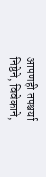आपणही तपश्चर्या निष्ठेने, विवेकाने,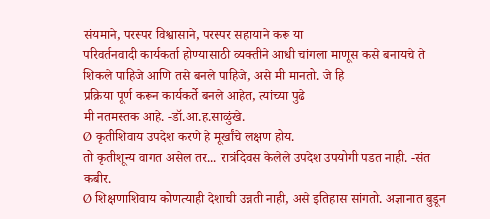संयमाने, परस्पर विश्वासाने, परस्पर सहायाने करू या
परिवर्तनवादी कार्यकर्ता होण्यासाठी व्यक्तीने आधी चांगला माणूस कसे बनायचे ते
शिकले पाहिजे आणि तसे बनले पाहिजे, असे मी मानतो. जे हि
प्रक्रिया पूर्ण करून कार्यकर्ते बनले आहेत, त्यांच्या पुढे
मी नतमस्तक आहे. -डॉ.आ.ह.साळुंखे.
Ø कृतीशिवाय उपदेश करणे हे मूर्खांचे लक्षण होय.
तो कृतीशून्य वागत असेल तर... रात्रंदिवस केलेले उपदेश उपयोगी पडत नाही. -संत
कबीर.
Ø शिक्षणाशिवाय कोणत्याही देशाची उन्नती नाही, असे इतिहास सांगतो. अज्ञानात बुडून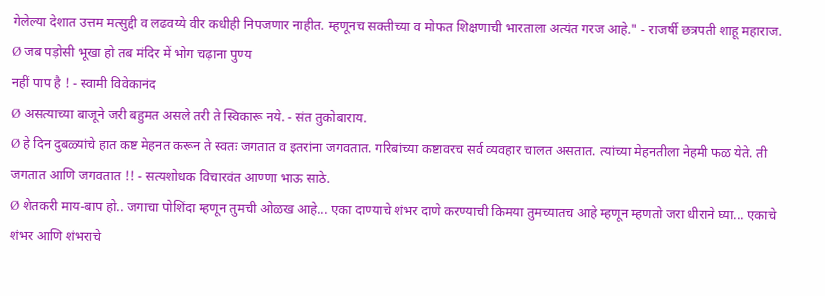गेलेल्या देशात उत्तम मत्सुद्दी व लढवय्ये वीर कधीही निपजणार नाहीत. म्हणूनच सक्तीच्या व मोफत शिक्षणाची भारताला अत्यंत गरज आहे." - राजर्षी छत्रपती शाहू महाराज.
Ø जब पड़ोसी भूखा हो तब मंदिर में भोग चढ़ाना पुण्य
नहीं पाप है ! - स्वामी विवेकानंद
Ø असत्याच्या बाजूने जरी बहुमत असले तरी ते स्विकारू नये. - संत तुकोबाराय.
Ø हे दिन दुबळ्यांचे हात कष्ट मेहनत करून ते स्वतः जगतात व इतरांना जगवतात. गरिबांच्या कष्टावरच सर्व व्यवहार चालत असतात. त्यांच्या मेहनतीला नेहमी फळ येते. ती जगतात आणि जगवतात !! - सत्यशोधक विचारवंत आण्णा भाऊ साठे.
Ø शेतकरी माय-बाप हो.. जगाचा पोशिंदा म्हणून तुमची ओळख आहे... एका दाण्याचे शंभर दाणे करण्याची किमया तुमच्यातच आहे म्हणून म्हणतो जरा धीराने घ्या... एकाचे शंभर आणि शंभराचे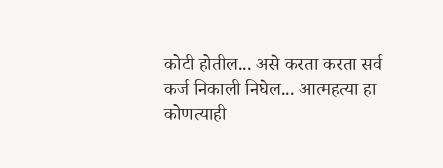कोटी होतील... असे करता करता सर्व कर्ज निकाली निघेल... आत्महत्या हा कोणत्याही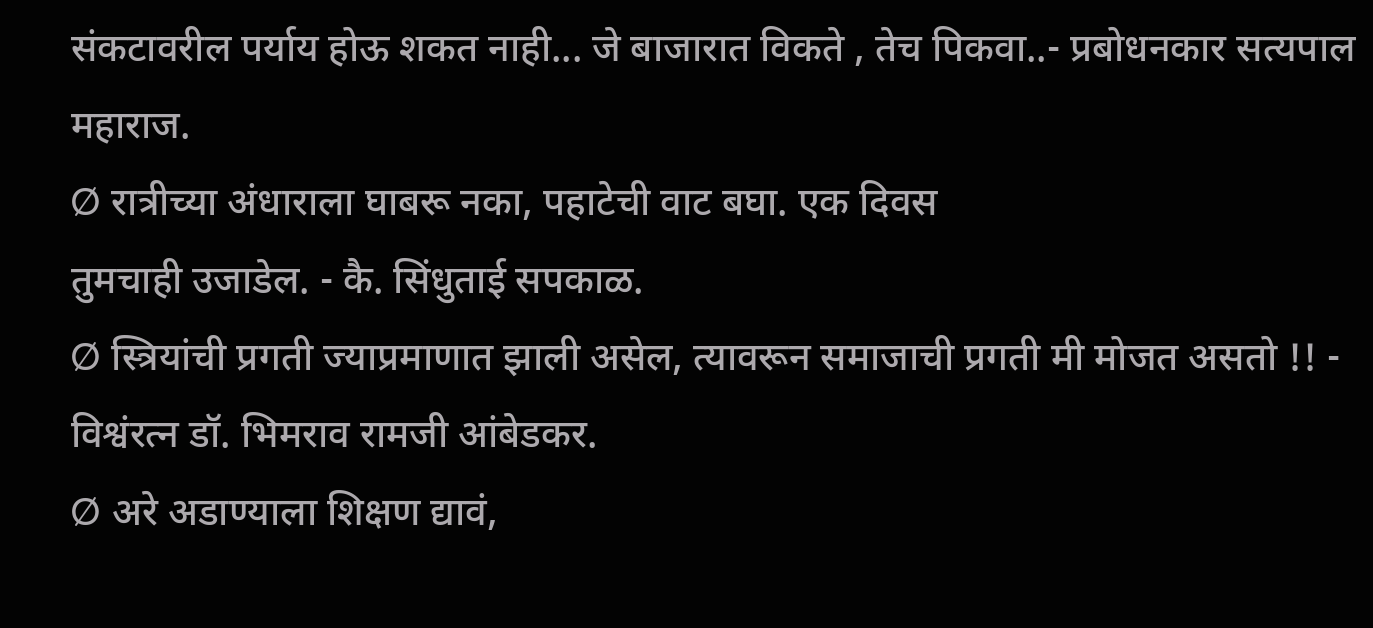संकटावरील पर्याय होऊ शकत नाही... जे बाजारात विकते , तेच पिकवा..- प्रबोधनकार सत्यपाल महाराज.
Ø रात्रीच्या अंधाराला घाबरू नका, पहाटेची वाट बघा. एक दिवस
तुमचाही उजाडेल. - कै. सिंधुताई सपकाळ.
Ø स्त्रियांची प्रगती ज्याप्रमाणात झाली असेल, त्यावरून समाजाची प्रगती मी मोजत असतो !! - विश्वंरत्न डॉ. भिमराव रामजी आंबेडकर.
Ø अरे अडाण्याला शिक्षण द्यावं,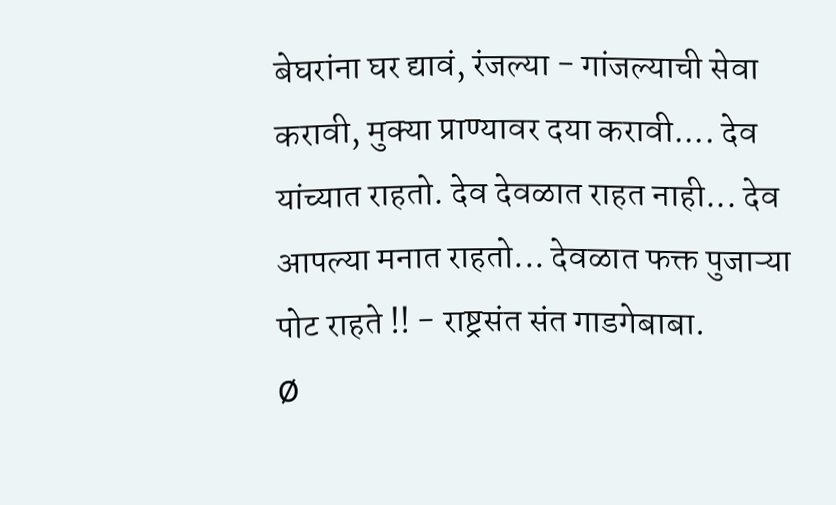बेघरांना घर द्यावं, रंजल्या - गांजल्याची सेवा करावी, मुक्या प्राण्यावर दया करावी.... देव यांच्यात राहतो. देव देवळात राहत नाही... देव आपल्या मनात राहतो... देवळात फक्त पुजाऱ्या पोट राहते !! - राष्ट्रसंत संत गाडगेबाबा.
Ø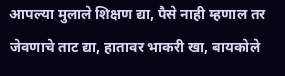आपल्या मुलाले शिक्षण द्या, पैसे नाही म्हणाल तर जेवणाचे ताट द्या, हातावर भाकरी खा, बायकोले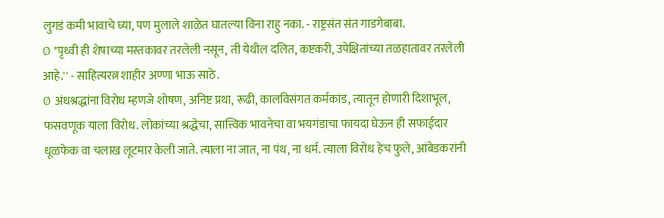लुगडं कमी भावाचे घ्या, पण मुलाले शाळेत घातल्या विना राहु नका. - राष्ट्रसंत संत गाडगेबाबा.
Ø "पृथ्वी ही शेषाच्या मस्तकावर तरलेली नसून, ती येथील दलित, कष्टकरी, उपेक्षितांच्या तळहातावर तरलेली आहे.'' - साहित्यरत्न शाहीर अण्णा भाऊ साठे.
Ø अंधश्रद्धांना विरोध म्हणजे शोषण, अनिष्ट प्रथा, रूढी, कालविसंगत कर्मकांड, त्यातून होणारी दिशाभूल, फसवणूक याला विरोध. लोकांच्या श्रद्धेचा, सात्त्विक भावनेचा वा भयगंडाचा फायदा घेऊन ही सफाईदार धूळफेक वा चलाख लूटमार केली जाते. त्याला ना जात, ना पंथ, ना धर्म. त्याला विरोध हेच फुले, आंबेडकरांनी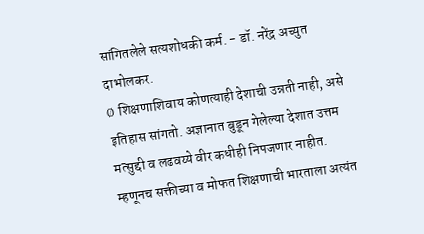सांगितलेले सत्यशोधकी कर्म. - डॉ. नरेंद्र अच्युत दाभोलकर.
Ø शिक्षणाशिवाय कोणत्याही देशाची उन्नती नाही, असे इतिहास सांगतो. अज्ञानात बुडून गेलेल्या देशात उत्तम मत्सुद्दी व लढवय्ये वीर कधीही निपजणार नाहीत. म्हणूनच सक्तीच्या व मोफत शिक्षणाची भारताला अत्यंत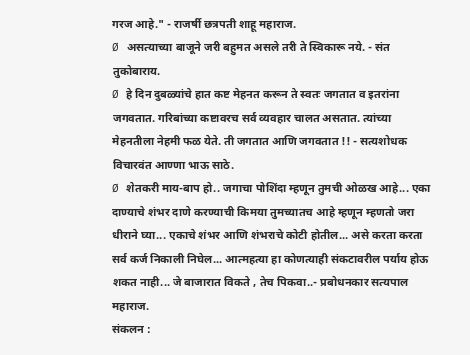गरज आहे." - राजर्षी छत्रपती शाहू महाराज.
Ø असत्याच्या बाजूने जरी बहुमत असले तरी ते स्विकारू नये. - संत तुकोबाराय.
Ø हे दिन दुबळ्यांचे हात कष्ट मेहनत करून ते स्वतः जगतात व इतरांना जगवतात. गरिबांच्या कष्टावरच सर्व व्यवहार चालत असतात. त्यांच्या मेहनतीला नेहमी फळ येते. ती जगतात आणि जगवतात !! - सत्यशोधक विचारवंत आण्णा भाऊ साठे.
Ø शेतकरी माय-बाप हो.. जगाचा पोशिंदा म्हणून तुमची ओळख आहे... एका दाण्याचे शंभर दाणे करण्याची किमया तुमच्यातच आहे म्हणून म्हणतो जरा धीराने घ्या... एकाचे शंभर आणि शंभराचे कोटी होतील... असे करता करता सर्व कर्ज निकाली निघेल... आत्महत्या हा कोणत्याही संकटावरील पर्याय होऊ शकत नाही... जे बाजारात विकते , तेच पिकवा..- प्रबोधनकार सत्यपाल महाराज.
संकलन :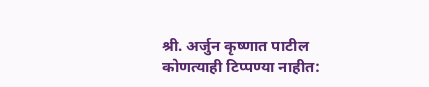श्री. अर्जुन कृष्णात पाटील
कोणत्याही टिप्पण्या नाहीत: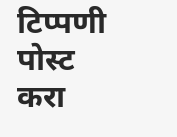टिप्पणी पोस्ट करा